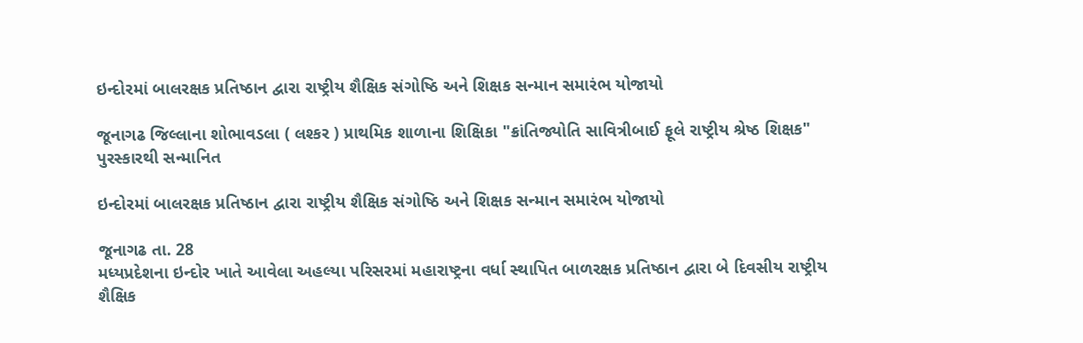ઇન્દોરમાં બાલરક્ષક પ્રતિષ્ઠાન દ્વારા રાષ્ટ્રીય શૈક્ષિક સંગોષ્ઠિ અને શિક્ષક સન્માન સમારંભ યોજાયો

જૂનાગઢ જિલ્લાના શોભાવડલા ( લશ્કર ) પ્રાથમિક શાળાના શિક્ષિકા "ક્રાંતિજ્યોતિ સાવિત્રીબાઈ ફૂલે રાષ્ટ્રીય શ્રેષ્ઠ શિક્ષક" પુરસ્કારથી સન્માનિત

ઇન્દોરમાં બાલરક્ષક પ્રતિષ્ઠાન દ્વારા રાષ્ટ્રીય શૈક્ષિક સંગોષ્ઠિ અને શિક્ષક સન્માન સમારંભ યોજાયો

જૂનાગઢ તા. 28
મધ્યપ્રદેશના ઇન્દોર ખાતે આવેલા અહલ્યા પરિસરમાં મહારાષ્ટ્રના વર્ધા સ્થાપિત બાળરક્ષક પ્રતિષ્ઠાન દ્વારા બે દિવસીય રાષ્ટ્રીય શૈક્ષિક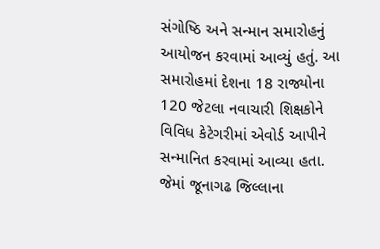સંગોષ્ઠિ અને સન્માન સમારોહનું આયોજન કરવામાં આવ્યું હતું. આ સમારોહમાં દેશના 18 રાજ્યોના 120 જેટલા નવાચારી શિક્ષકોને વિવિધ કેટેગરીમાં એવોર્ડ આપીને સન્માનિત કરવામાં આવ્યા હતા. જેમાં જૂનાગઢ જિલ્લાના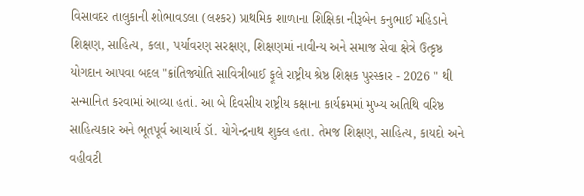વિસાવદર તાલુકાની શોભાવડલા (લશ્કર) પ્રાથમિક શાળાના શિક્ષિકા નીરૂબેન કનુભાઈ મહિડાને શિક્ષણ, સાહિત્ય, કલા, પર્યાવરણ સરક્ષણ, શિક્ષણમાં નાવીન્ય અને સમાજ સેવા ક્ષેત્રે ઉત્કૃષ્ઠ યોગદાન આપવા બદલ "ક્રાંતિજ્યોતિ સાવિત્રીબાઈ ફૂલે રાષ્ટ્રીય શ્રેષ્ઠ શિક્ષક પુરસ્કાર - 2026 " થી સન્માનિત કરવામાં આવ્યા હતાં. આ બે દિવસીય રાષ્ટ્રીય કક્ષાના કાર્યક્રમમાં મુખ્ય અતિથિ વરિષ્ઠ સાહિત્યકાર અને ભૂતપૂર્વ આચાર્ય ડૉ. યોગેન્દ્રનાથ શુક્લ હતા. તેમજ શિક્ષણ, સાહિત્ય, કાયદો અને વહીવટી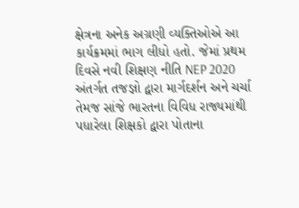ક્ષેત્રના અનેક અગ્રણી વ્યક્તિઓએ આ કાર્યક્રમમાં ભાગ લીધો હતો. જેમાં પ્રથમ દિવસે નવી શિક્ષણ નીતિ NEP 2020 અંતર્ગત તજજ્ઞો દ્વારા માર્ગદર્શન અને ચર્ચા તેમજ સાંજે ભારતના વિવિધ રાજ્યમાંથી પધારેલા શિક્ષકો દ્વારા પોતાના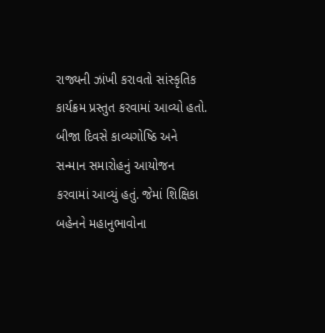રાજ્યની ઝાંખી કરાવતો સાંસ્કૃતિક કાર્યક્રમ પ્રસ્તુત કરવામાં આવ્યો હતો. બીજા દિવસે કાવ્યગોષ્ઠિ અને સન્માન સમારોહનું આયોજન કરવામાં આવ્યું હતું. જેમાં શિક્ષિકા બહેનને મહાનુભાવોના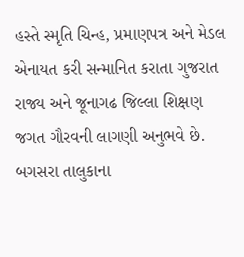હસ્તે સ્મૃતિ ચિન્હ, પ્રમાણપત્ર અને મેડલ એનાયત કરી સન્માનિત કરાતા ગુજરાત રાજ્ય અને જૂનાગઢ જિલ્લા શિક્ષણ જગત ગૌરવની લાગણી અનુભવે છે. બગસરા તાલુકાના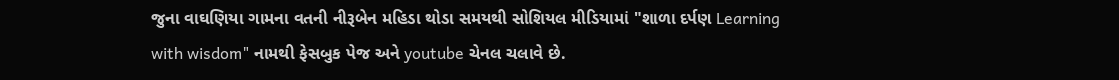જુના વાઘણિયા ગામના વતની નીરૂબેન મહિડા થોડા સમયથી સોશિયલ મીડિયામાં "શાળા દર્પણ Learning with wisdom" નામથી ફેસબુક પેજ અને youtube ચેનલ ચલાવે છે.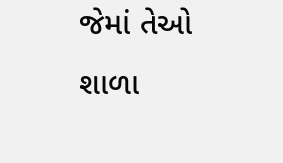જેમાં તેઓ શાળા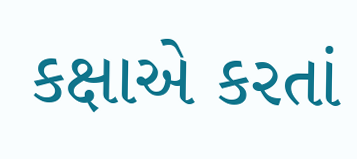કક્ષાએ કરતાં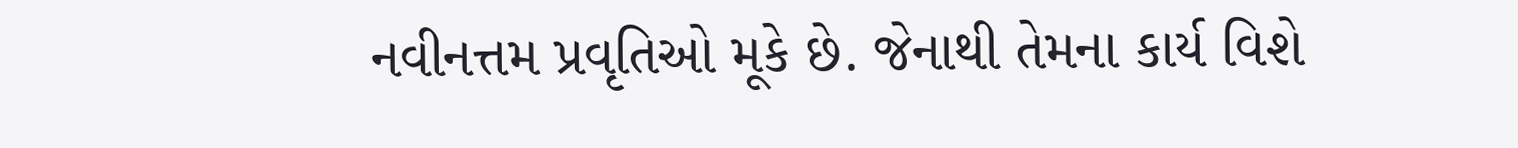નવીનત્તમ પ્રવૃતિઓ મૂકે છે. જેનાથી તેમના કાર્ય વિશે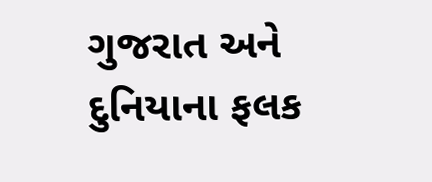ગુજરાત અને દુનિયાના ફલક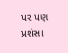પર પણ પ્રશંસા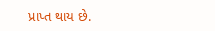પ્રાપ્ત થાય છે.